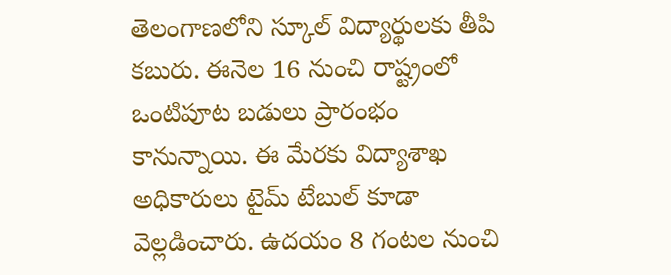తెలంగాణలోని స్కూల్ విద్యార్థులకు తీపి కబురు. ఈనెల 16 నుంచి రాష్ట్రంలో ఒంటిపూట బడులు ప్రారంభం కానున్నాయి. ఈ మేరకు విద్యాశాఖ అధికారులు టైమ్ టేబుల్ కూడా వెల్లడించారు. ఉదయం 8 గంటల నుంచి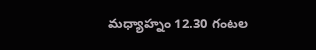మధ్యాహ్నం 12.30 గంటల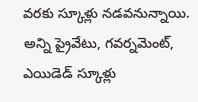వరకు స్కూళ్లు నడవనున్నాయి. అన్ని ప్రైవేటు, గవర్నమెంట్, ఎయిడెడ్ స్కూళ్లు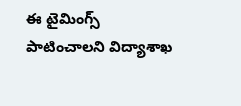ఈ టైమింగ్స్ పాటించాలని విద్యాశాఖ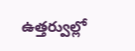ఉత్తర్వుల్లో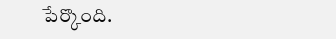పేర్కొంది.